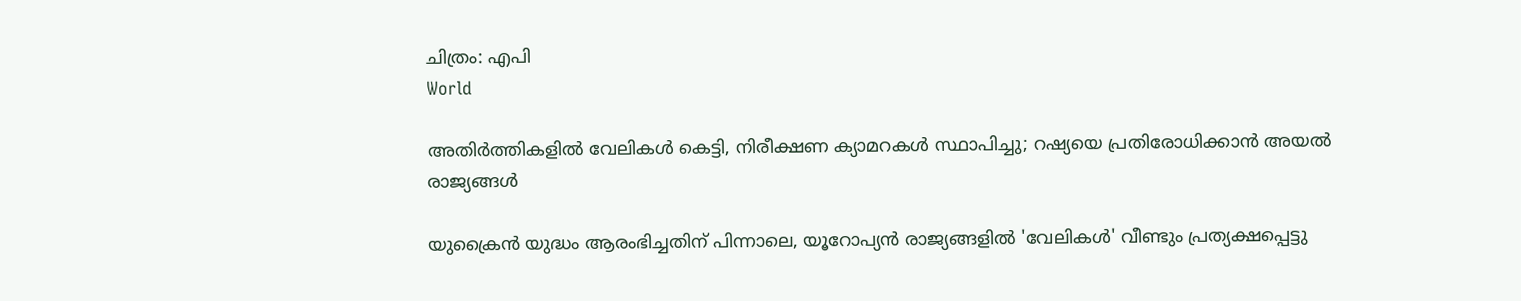ചിത്രം: എപി
World

അതിര്‍ത്തികളില്‍ വേലികള്‍ കെട്ടി, നിരീക്ഷണ ക്യാമറകള്‍ സ്ഥാപിച്ചു; റഷ്യയെ പ്രതിരോധിക്കാന്‍ അയല്‍ രാജ്യങ്ങള്‍

യുക്രൈന്‍ യുദ്ധം ആരംഭിച്ചതിന് പിന്നാലെ, യൂറോപ്യന്‍ രാജ്യങ്ങളില്‍ 'വേലികള്‍' വീണ്ടും പ്രത്യക്ഷപ്പെട്ടു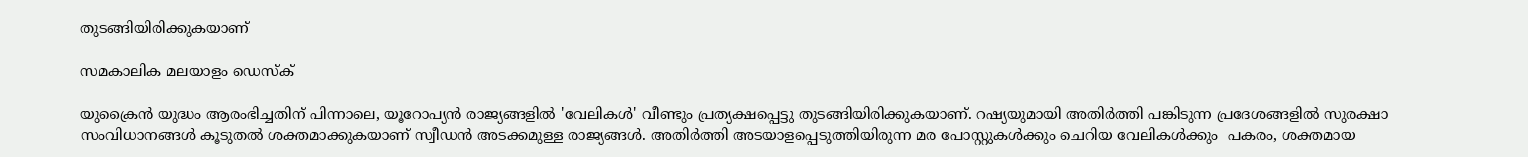തുടങ്ങിയിരിക്കുകയാണ്

സമകാലിക മലയാളം ഡെസ്ക്

യുക്രൈന്‍ യുദ്ധം ആരംഭിച്ചതിന് പിന്നാലെ, യൂറോപ്യന്‍ രാജ്യങ്ങളില്‍ 'വേലികള്‍' വീണ്ടും പ്രത്യക്ഷപ്പെട്ടു തുടങ്ങിയിരിക്കുകയാണ്. റഷ്യയുമായി അതിര്‍ത്തി പങ്കിടുന്ന പ്രദേശങ്ങളില്‍ സുരക്ഷാ സംവിധാനങ്ങള്‍ കൂടുതല്‍ ശക്തമാക്കുകയാണ് സ്വീഡന്‍ അടക്കമുള്ള രാജ്യങ്ങള്‍. അതിര്‍ത്തി അടയാളപ്പെടുത്തിയിരുന്ന മര പോസ്റ്റുകള്‍ക്കും ചെറിയ വേലികള്‍ക്കും  പകരം, ശക്തമായ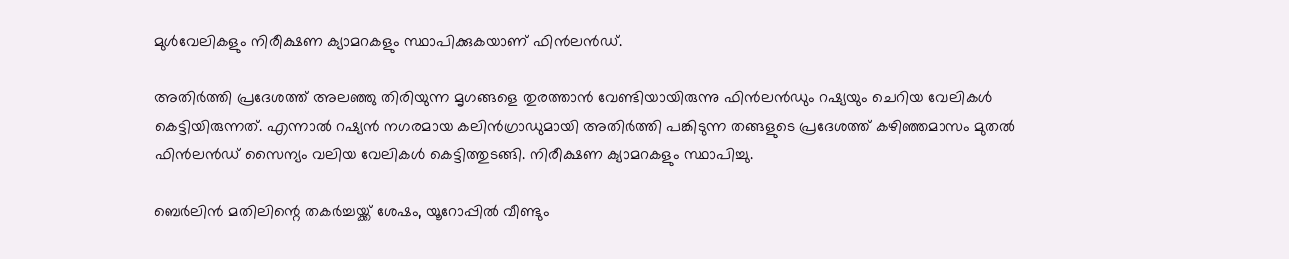മുള്‍വേലികളും നിരീക്ഷണ ക്യാമറകളും സ്ഥാപിക്കുകയാണ് ഫിന്‍ലന്‍ഡ്.

അതിര്‍ത്തി പ്രദേശത്ത് അലഞ്ഞു തിരിയുന്ന മൃഗങ്ങളെ തുരത്താന്‍ വേണ്ടിയായിരുന്നു ഫിന്‍ലന്‍ഡും റഷ്യയും ചെറിയ വേലികള്‍ കെട്ടിയിരുന്നത്. എന്നാല്‍ റഷ്യന്‍ നഗരമായ കലിന്‍ഗ്രാഡുമായി അതിര്‍ത്തി പങ്കിടുന്ന തങ്ങളുടെ പ്രദേശത്ത് കഴിഞ്ഞമാസം മുതല്‍ ഫിന്‍ലന്‍ഡ് സൈന്യം വലിയ വേലികള്‍ കെട്ടിത്തുടങ്ങി. നിരീക്ഷണ ക്യാമറകളും സ്ഥാപിച്ചു.

ബെര്‍ലിന്‍ മതിലിന്റെ തകര്‍ച്ചയ്ക്ക് ശേഷം, യൂറോപ്പില്‍ വീണ്ടും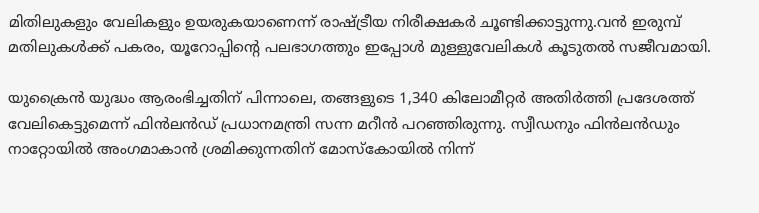മിതിലുകളും വേലികളും ഉയരുകയാണെന്ന് രാഷ്ട്രീയ നിരീക്ഷകര്‍ ചൂണ്ടിക്കാട്ടുന്നു.വന്‍ ഇരുമ്പ് മതിലുകള്‍ക്ക് പകരം, യൂറോപ്പിന്റെ പലഭാഗത്തും ഇപ്പോള്‍ മുള്ളുവേലികള്‍ കൂടുതല്‍ സജീവമായി.

യുക്രൈന്‍ യുദ്ധം ആരംഭിച്ചതിന് പിന്നാലെ, തങ്ങളുടെ 1,340 കിലോമീറ്റര്‍ അതിര്‍ത്തി പ്രദേശത്ത് വേലികെട്ടുമെന്ന് ഫിന്‍ലന്‍ഡ് പ്രധാനമന്ത്രി സന്ന മറീന്‍ പറഞ്ഞിരുന്നു. സ്വീഡനും ഫിന്‍ലന്‍ഡും നാറ്റോയില്‍ അംഗമാകാന്‍ ശ്രമിക്കുന്നതിന് മോസ്‌കോയില്‍ നിന്ന്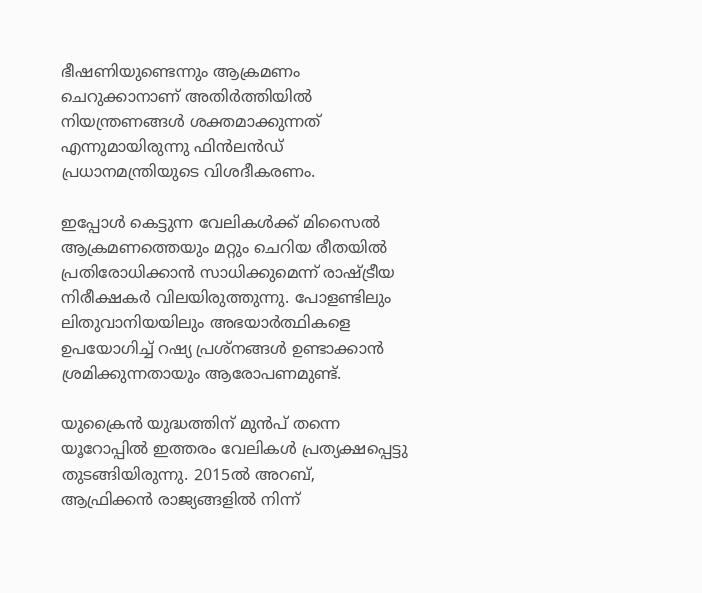ഭീഷണിയുണ്ടെന്നും ആക്രമണം ചെറുക്കാനാണ് അതിര്‍ത്തിയില്‍ നിയന്ത്രണങ്ങള്‍ ശക്തമാക്കുന്നത് എന്നുമായിരുന്നു ഫിന്‍ലന്‍ഡ് പ്രധാനമന്ത്രിയുടെ വിശദീകരണം.

ഇപ്പോള്‍ കെട്ടുന്ന വേലികള്‍ക്ക് മിസൈല്‍ ആക്രമണത്തെയും മറ്റും ചെറിയ രീതയില്‍ പ്രതിരോധിക്കാന്‍ സാധിക്കുമെന്ന് രാഷ്ട്രീയ നിരീക്ഷകര്‍ വിലയിരുത്തുന്നു. പോളണ്ടിലും ലിതുവാനിയയിലും അഭയാര്‍ത്ഥികളെ ഉപയോഗിച്ച് റഷ്യ പ്രശ്‌നങ്ങള്‍ ഉണ്ടാക്കാന്‍ ശ്രമിക്കുന്നതായും ആരോപണമുണ്ട്.

യുക്രൈന്‍ യുദ്ധത്തിന് മുന്‍പ് തന്നെ യൂറോപ്പില്‍ ഇത്തരം വേലികള്‍ പ്രത്യക്ഷപ്പെട്ടു തുടങ്ങിയിരുന്നു. 2015ല്‍ അറബ്, ആഫ്രിക്കന്‍ രാജ്യങ്ങളില്‍ നിന്ന്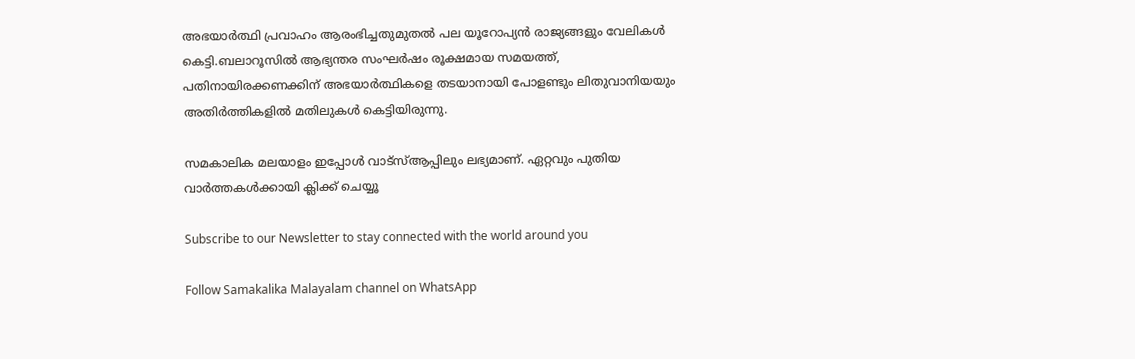അഭയാര്‍ത്ഥി പ്രവാഹം ആരംഭിച്ചതുമുതല്‍ പല യൂറോപ്യന്‍ രാജ്യങ്ങളും വേലികള്‍ കെട്ടി.ബലാറൂസില്‍ ആഭ്യന്തര സംഘര്‍ഷം രൂക്ഷമായ സമയത്ത്, പതിനായിരക്കണക്കിന് അഭയാര്‍ത്ഥികളെ തടയാനായി പോളണ്ടും ലിതുവാനിയയും അതിര്‍ത്തികളില്‍ മതിലുകള്‍ കെട്ടിയിരുന്നു.

സമകാലിക മലയാളം ഇപ്പോള്‍ വാട്‌സ്ആപ്പിലും ലഭ്യമാണ്. ഏറ്റവും പുതിയ വാര്‍ത്തകള്‍ക്കായി ക്ലിക്ക് ചെയ്യൂ

Subscribe to our Newsletter to stay connected with the world around you

Follow Samakalika Malayalam channel on WhatsApp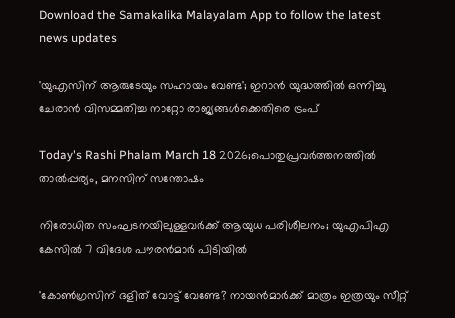Download the Samakalika Malayalam App to follow the latest news updates

'യുഎസിന് ആരുടേയും സഹായം വേണ്ട'; ഇറാൻ യുദ്ധത്തിൽ ഒന്നിച്ചു ചേരാൻ വിസമ്മതിച്ച നാറ്റോ രാജ്യങ്ങൾക്കെതിരെ ട്രംപ്

Today's Rashi Phalam March 18 2026;പൊതുപ്രവര്‍ത്തനത്തില്‍ താല്‍പ്പര്യം, മനസിന് സന്തോഷം

നിരോധിത സംഘടനയിലുള്ളവർക്ക് ആയുധ പരിശീലനം; യുഎപിഎ കേസിൽ 7 വിദേശ പൗരൻമാർ പിടിയിൽ

'കോണ്‍ഗ്രസിന് ദളിത് വോട്ട് വേണ്ടേ? നായന്‍മാര്‍ക്ക് മാത്രം ഇത്രയും സീറ്റ്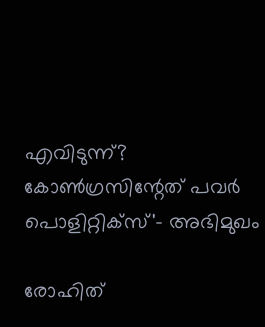എവിടുന്ന്? കോണ്‍ഗ്രസിന്റേത് പവര്‍ പൊളിറ്റിക്‌സ്'- അഭിമുഖം

രോഹിത്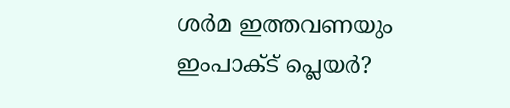ശര്‍മ ഇത്തവണയും ഇംപാക്ട് പ്ലെയര്‍?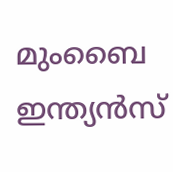മുംബൈ ഇന്ത്യന്‍സ്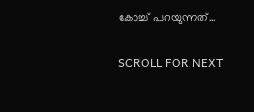കോച്ച് പറയുന്നത്...

SCROLL FOR NEXT